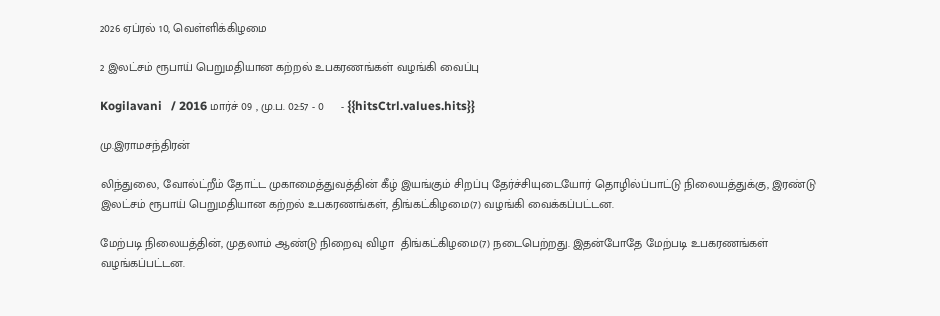2026 ஏப்ரல் 10, வெள்ளிக்கிழமை

2 இலட்சம் ரூபாய் பெறுமதியான கற்றல் உபகரணங்கள் வழங்கி வைப்பு

Kogilavani   / 2016 மார்ச் 09 , மு.ப. 02:57 - 0     - {{hitsCtrl.values.hits}}

மு.இராமசந்திரன்

லிந்துலை, வோல்ட்றீம் தோட்ட முகாமைத்துவத்தின் கீழ் இயங்கும் சிறப்பு தேர்ச்சியுடையோர் தொழில்ப்பாட்டு நிலையத்துக்கு, இரண்டு இலட்சம் ரூபாய் பெறுமதியான கற்றல் உபகரணங்கள், திங்கட்கிழமை(7) வழங்கி வைக்கப்பட்டன.

மேற்படி நிலையத்தின், முதலாம் ஆண்டு நிறைவு விழா  திங்கட்கிழமை(7) நடைபெற்றது. இதன்போதே மேற்படி உபகரணங்கள் வழங்கப்பட்டன.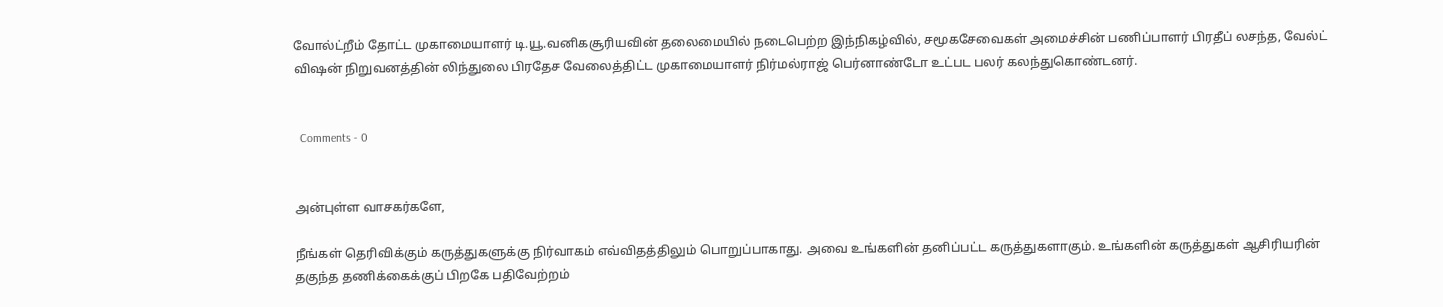வோல்ட்றீம் தோட்ட முகாமையாளர் டி.யூ.வனிகசூரியவின் தலைமையில் நடைபெற்ற இந்நிகழ்வில், சமூகசேவைகள் அமைச்சின் பணிப்பாளர் பிரதீப் லசந்த, வேல்ட் விஷன் நிறுவனத்தின் லிந்துலை பிரதேச வேலைத்திட்ட முகாமையாளர் நிர்மல்ராஜ் பெர்னாண்டோ உட்பட பலர் கலந்துகொண்டனர்.


  Comments - 0


அன்புள்ள வாசகர்களே,

நீங்கள் தெரிவிக்கும் கருத்துகளுக்கு நிர்வாகம் எவ்விதத்திலும் பொறுப்பாகாது. அவை உங்களின் தனிப்பட்ட கருத்துகளாகும். உங்களின் கருத்துகள் ஆசிரியரின் தகுந்த தணிக்கைக்குப் பிறகே பதிவேற்றம்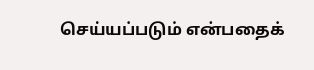செய்யப்படும் என்பதைக்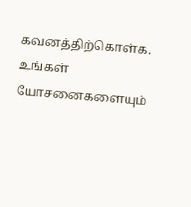கவனத்திற்கொள்க. உங்கள் யோசனைகளையும்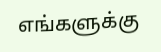எங்களுக்கு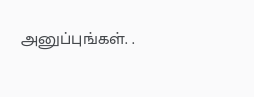அனுப்புங்கள். .